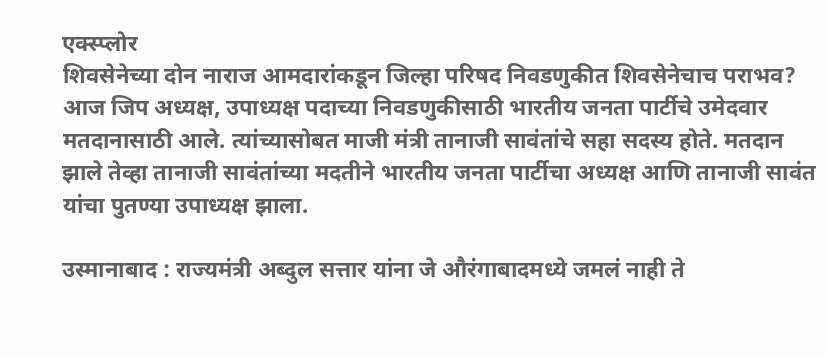एक्स्प्लोर
शिवसेनेच्या दोन नाराज आमदारांकडून जिल्हा परिषद निवडणुकीत शिवसेनेचाच पराभव?
आज जिप अध्यक्ष, उपाध्यक्ष पदाच्या निवडणुकीसाठी भारतीय जनता पार्टीचे उमेदवार मतदानासाठी आले. त्यांच्यासोबत माजी मंत्री तानाजी सावंतांचे सहा सदस्य होते. मतदान झाले तेव्हा तानाजी सावंतांच्या मदतीने भारतीय जनता पार्टीचा अध्यक्ष आणि तानाजी सावंत यांचा पुतण्या उपाध्यक्ष झाला.

उस्मानाबाद : राज्यमंत्री अब्दुल सत्तार यांना जे औरंगाबादमध्ये जमलं नाही ते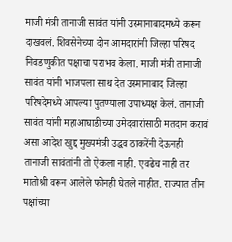माजी मंत्री तानाजी सावंत यांनी उस्मानाबादमध्ये करून दाखवलं. शिवसेनेच्या दोन आमदारांनी जिल्हा परिषद निवडणुकीत पक्षाचा पराभव केला. माजी मंत्री तानाजी सावंत यांनी भाजपला साथ देत उस्मानाबाद जिल्हा परिषदेमध्ये आपल्या पुतण्याला उपाध्यक्ष केलं. तानाजी सावंत यांनी महाआघाडीच्या उमेदवारांसाठी मतदान करावं असा आदेश खुद्द मुख्यमंत्री उद्धव ठाकरेंनी देऊनही तानाजी सावंतांनी तो ऐकला नाही. एवढेच नाही तर मातोश्री वरून आलेले फोनही घेतले नाहीत. राज्यात तीन पक्षांच्या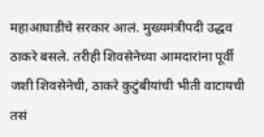महाआघाडीचे सरकार आलं. मुख्यमंत्रीपदी उद्धव ठाकरे बसले. तरीही शिवसेनेच्या आमदारांना पूर्वी जशी शिवसेनेची, ठाकरे कुटुंबीयांची भीती वाटायची तसं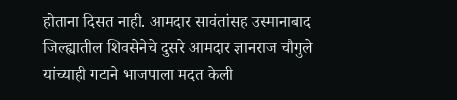होताना दिसत नाही. आमदार सावंतांसह उस्मानाबाद जिल्ह्यातील शिवसेनेचे दुसरे आमदार ज्ञानराज चौगुले यांच्याही गटाने भाजपाला मदत केली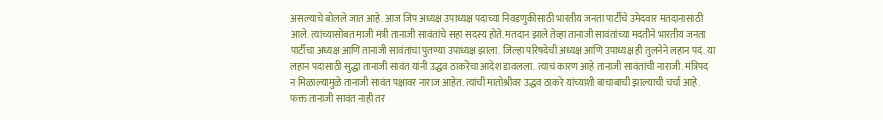असल्याचे बोलले जात आहे. आज जिप अध्यक्ष उपाध्यक्ष पदाच्या निवडणुकीसाठी भारतीय जनता पार्टीचे उमेदवार मतदानासाठी आले. त्यांच्यासोबत माजी मंत्री तानाजी सावंतांचे सहा सदस्य होते. मतदान झाले तेव्हा तानाजी सावंतांच्या मदतीने भारतीय जनता पार्टीचा अध्यक्ष आणि तानाजी सावंतांचा पुतण्या उपाध्यक्ष झाला. जिल्हा परिषदेची अध्यक्ष आणि उपाध्यक्ष ही तुलनेने लहान पदं. या लहान पदासाठी सुद्धा तानाजी सावंत यांनी उद्धव ठाकरेंचा आदेश डावलला. त्याचं कारण आहे तानाजी सावंतांची नाराजी. मंत्रिपद न मिळाल्यामुळे तानाजी सावंत पक्षावर नाराज आहेत. त्यांची मातोश्रीवर उद्धव ठाकरे यांच्याशी बाचाबाची झाल्याची चर्चा आहे. फक्त तानाजी सावंत नाही तर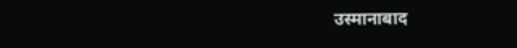उस्मानाबाद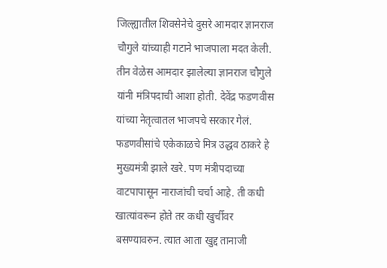जिल्ह्यातील शिवसेनेचे दुसरे आमदार ज्ञानराज चौगुले यांच्याही गटाने भाजपाला मदत केली. तीन वेळेस आमदार झालेल्या ज्ञानराज चौगुले यांनी मंत्रिपदाची आशा होती. देवेंद्र फडणवीस यांच्या नेतृत्वातल भाजपचे सरकार गेलं. फडणवीसांचे एकेकाळचे मित्र उद्धव ठाकरे हे मुख्यमंत्री झाले खरे. पण मंत्रीपदाच्या वाटपापासून नाराजांची चर्चा आहे. ती कधी खात्यांवरून होते तर कधी खुर्चीवर बसण्यावरुन. त्यात आता खुद्द तानाजी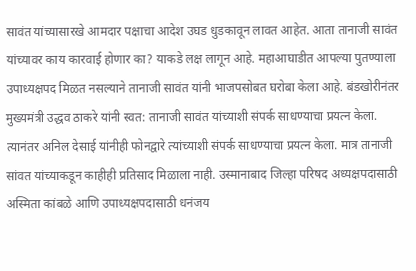सावंत यांच्यासारखे आमदार पक्षाचा आदेश उघड धुडकावून लावत आहेत. आता तानाजी सावंत यांच्यावर काय कारवाई होणार का? याकडे लक्ष लागून आहे. महाआघाडीत आपल्या पुतण्याला उपाध्यक्षपद मिळत नसल्याने तानाजी सावंत यांनी भाजपसोबत घरोबा केला आहे. बंडखोरीनंतर मुख्यमंत्री उद्धव ठाकरे यांनी स्वत: तानाजी सावंत यांच्याशी संपर्क साधण्याचा प्रयत्न केला. त्यानंतर अनिल देसाई यांनीही फोनद्वारे त्यांच्याशी संपर्क साधण्याचा प्रयत्न केला. मात्र तानाजी सांवत यांच्याकडून काहीही प्रतिसाद मिळाला नाही. उस्मानाबाद जिल्हा परिषद अध्यक्षपदासाठी अस्मिता कांबळे आणि उपाध्यक्षपदासाठी धनंजय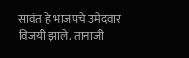सावंत हे भाजपचे उमेदवार विजयी झाले. तानाजी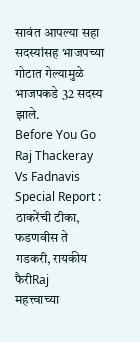सावंत आपल्या सहा सदस्यांसह भाजपच्या गोटात गेल्यामुळे भाजपकडे 32 सदस्य झाले.
Before You Go
Raj Thackeray Vs Fadnavis Special Report : ठाकरेंची टीका, फडणवीस ते गडकरी, रायकीय फैरीRaj
महत्त्वाच्या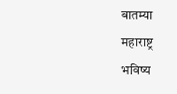बातम्या
महाराष्ट्र
भविष्य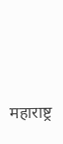महाराष्ट्र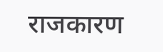राजकारण